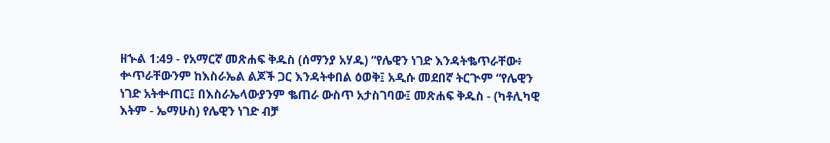ዘኍል 1:49 - የአማርኛ መጽሐፍ ቅዱስ (ሰማንያ አሃዱ) “የሌዊን ነገድ እንዳትቈጥራቸው፥ ቍጥራቸውንም ከእስራኤል ልጆች ጋር እንዳትቀበል ዕወቅ፤ አዲሱ መደበኛ ትርጒም “የሌዊን ነገድ አትቍጠር፤ በእስራኤላውያንም ቈጠራ ውስጥ አታስገባው፤ መጽሐፍ ቅዱስ - (ካቶሊካዊ እትም - ኤማሁስ) የሌዊን ነገድ ብቻ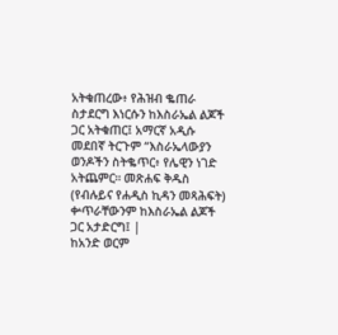አትቁጠረው፥ የሕዝብ ቈጠራ ስታደርግ እነርሱን ከእስራኤል ልጆች ጋር አትቁጠር፤ አማርኛ አዲሱ መደበኛ ትርጉም “እስራኤላውያን ወንዶችን ስትቈጥር፥ የሌዊን ነገድ አትጨምር። መጽሐፍ ቅዱስ (የብሉይና የሐዲስ ኪዳን መጻሕፍት) ቍጥራቸውንም ከእስራኤል ልጆች ጋር አታድርግ፤ |
ከአንድ ወርም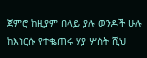ጀምሮ ከዚያም በላይ ያሉ ወንዶች ሁሉ ከእነርሱ የተቈጠሩ ሃያ ሦስት ሺህ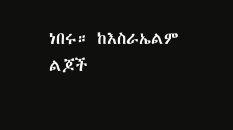ነበሩ። ከእስራኤልም ልጆች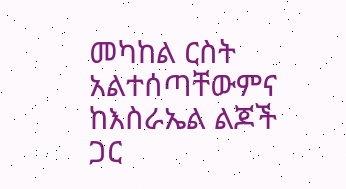መካከል ርስት አልተሰጣቸውምና ከእስራኤል ልጆች ጋር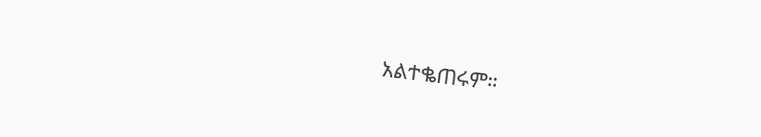አልተቈጠሩም።